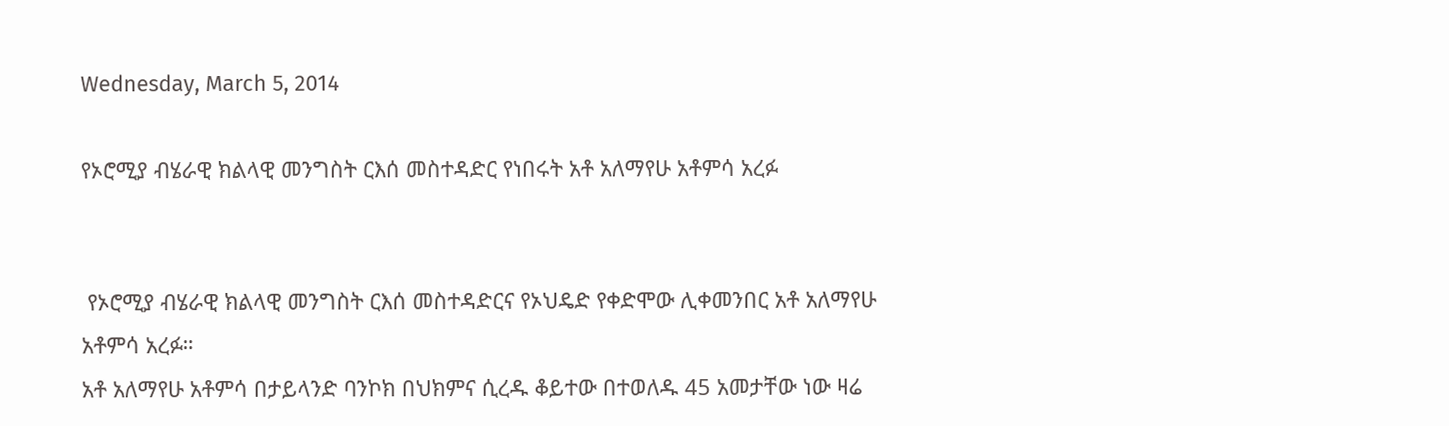Wednesday, March 5, 2014

የኦሮሚያ ብሄራዊ ክልላዊ መንግስት ርእሰ መስተዳድር የነበሩት አቶ አለማየሁ አቶምሳ አረፉ


 የኦሮሚያ ብሄራዊ ክልላዊ መንግስት ርእሰ መስተዳድርና የኦህዴድ የቀድሞው ሊቀመንበር አቶ አለማየሁ አቶምሳ አረፉ።
አቶ አለማየሁ አቶምሳ በታይላንድ ባንኮክ በህክምና ሲረዱ ቆይተው በተወለዱ 45 አመታቸው ነው ዛሬ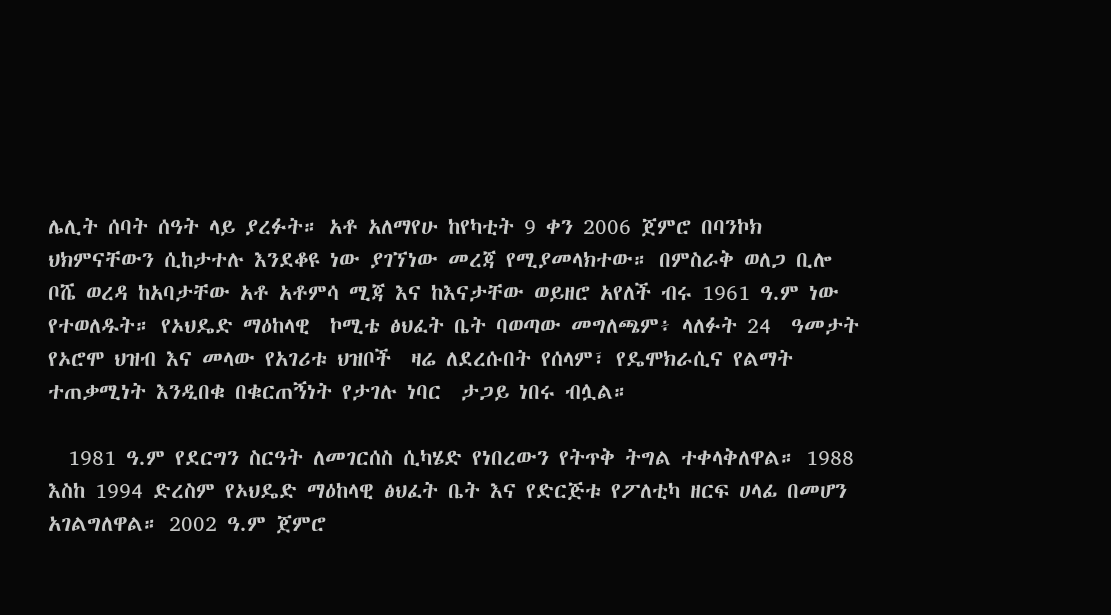ሌሊት ሰባት ሰዓት ላይ ያረፉት። አቶ አለማየሁ ከየካቲት 9 ቀን 2006 ጀምሮ በባንኮክ ህክምናቸውን ሲከታተሉ እንደቆዩ ነው ያገኘነው መረጃ የሚያመላክተው። በምስራቅ ወለጋ ቢሎ ቦሼ ወረዳ ከአባታቸው አቶ አቶምሳ ሚጃ እና ከእናታቸው ወይዘሮ አየለች ብሩ 1961 ዓ.ም ነው የተወለዱት። የኦህዴድ ማዕከላዊ  ኮሚቴ ፅህፈት ቤት ባወጣው መግለጫም፥ ላለፉት 24  ዓመታት የኦሮሞ ህዝብ እና መላው የአገሪቱ ህዝቦች  ዛሬ ለደረሱበት የሰላም፣ የዴሞክራሲና የልማት ተጠቃሚነት እንዲበቁ በቁርጠኝነት የታገሉ ነባር  ታጋይ ነበሩ ብሏል።

  1981 ዓ.ም የደርግን ስርዓት ለመገርሰስ ሲካሄድ የነበረውን የትጥቅ ትግል ተቀላቅለዋል። 1988 እስከ 1994 ድረስም የኦህዴድ ማዕከላዊ ፅህፈት ቤት እና የድርጅቱ የፖለቲካ ዘርፍ ሀላፊ በመሆን አገልግለዋል። 2002 ዓ.ም ጀምሮ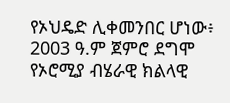የኦህዴድ ሊቀመንበር ሆነው፥ 2003 ዓ.ም ጀምሮ ደግሞ የኦሮሚያ ብሄራዊ ክልላዊ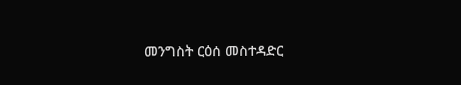መንግስት ርዕሰ መስተዳድር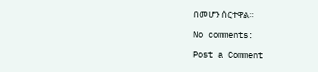በመሆን ሰርተዋል።

No comments:

Post a Comment